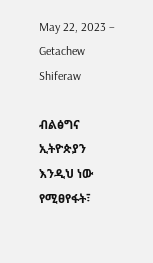May 22, 2023 – Getachew Shiferaw

ብልፅግና ኢትዮጵያን እንዲህ ነው የሚፀየፋት፣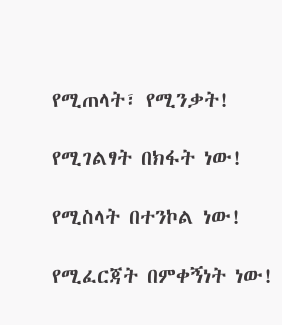የሚጠላት፣ የሚንቃት!

የሚገልፃት በክፋት ነው!

የሚስላት በተንኮል ነው!

የሚፈርጃት በምቀኝነት ነው!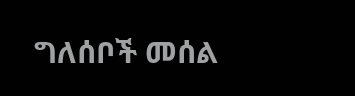ግለሰቦች መሰል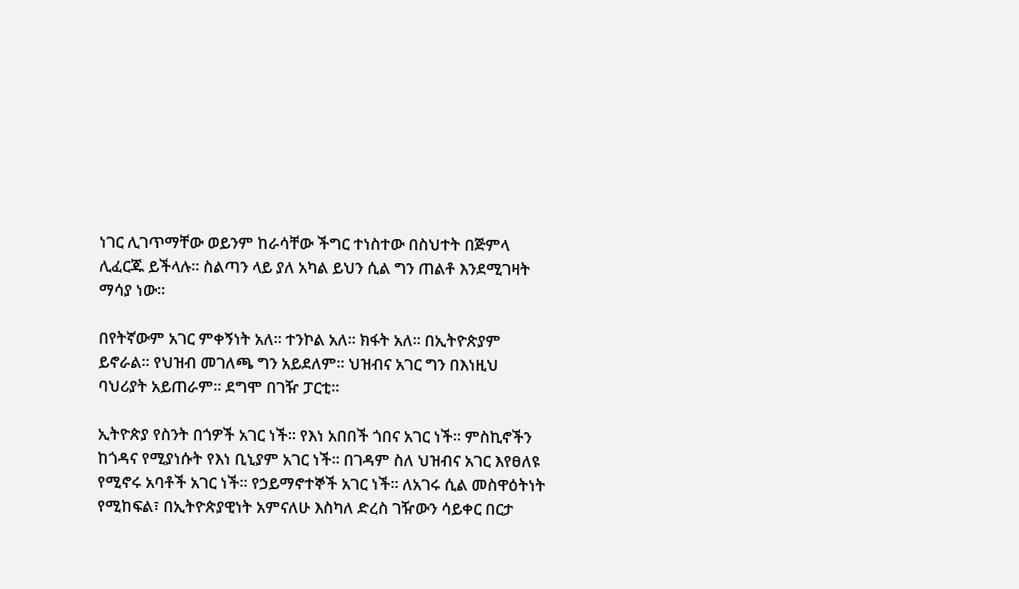ነገር ሊገጥማቸው ወይንም ከራሳቸው ችግር ተነስተው በስህተት በጅምላ ሊፈርጁ ይችላሉ። ስልጣን ላይ ያለ አካል ይህን ሲል ግን ጠልቶ እንደሚገዛት ማሳያ ነው።

በየትኛውም አገር ምቀኝነት አለ። ተንኮል አለ። ክፋት አለ። በኢትዮጵያም ይኖራል። የህዝብ መገለጫ ግን አይደለም። ህዝብና አገር ግን በእነዚህ ባህሪያት አይጠራም። ደግሞ በገዥ ፓርቲ።

ኢትዮጵያ የስንት በጎዎች አገር ነች። የእነ አበበች ጎበና አገር ነች። ምስኪኖችን ከጎዳና የሚያነሱት የእነ ቢኒያም አገር ነች። በገዳም ስለ ህዝብና አገር እየፀለዩ የሚኖሩ አባቶች አገር ነች። የኃይማኖተኞች አገር ነች። ለአገሩ ሲል መስዋዕትነት የሚከፍል፣ በኢትዮጵያዊነት አምናለሁ እስካለ ድረስ ገዥውን ሳይቀር በርታ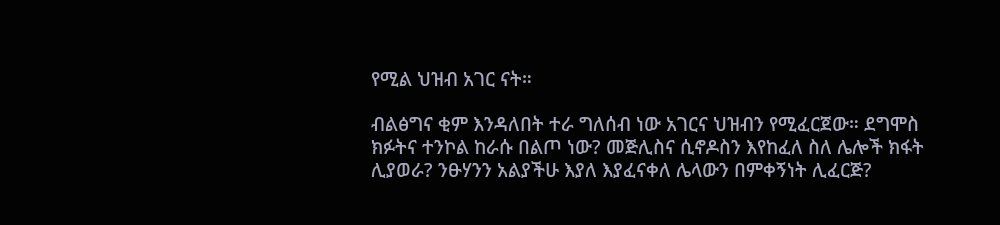የሚል ህዝብ አገር ናት።

ብልፅግና ቂም እንዳለበት ተራ ግለሰብ ነው አገርና ህዝብን የሚፈርጀው። ደግሞስ ክፉትና ተንኮል ከራሱ በልጦ ነው? መጅሊስና ሲኖዶስን እየከፈለ ስለ ሌሎች ክፋት ሊያወራ? ንፁሃንን አልያችሁ እያለ እያፈናቀለ ሌላውን በምቀኝነት ሊፈርጅ?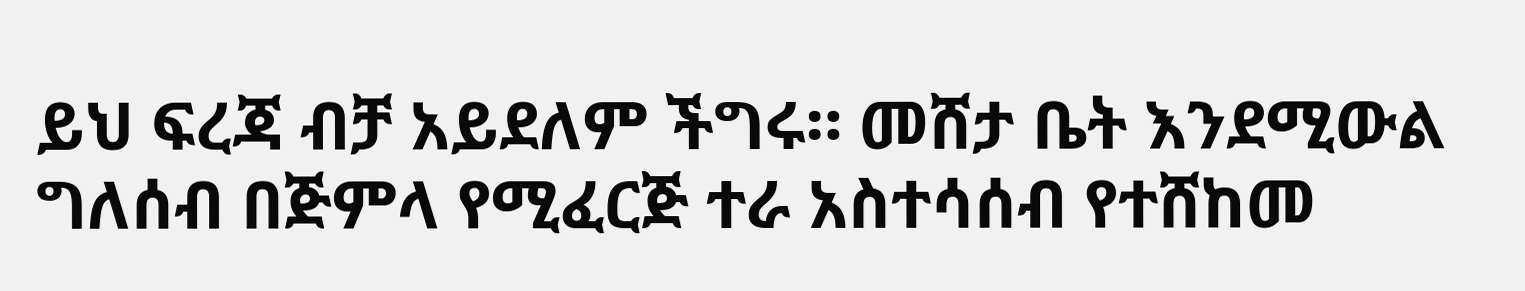ይህ ፍረጃ ብቻ አይደለም ችግሩ። መሸታ ቤት እንደሚውል ግለሰብ በጅምላ የሚፈርጅ ተራ አስተሳሰብ የተሸከመ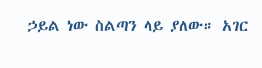ኃይል ነው ስልጣን ላይ ያለው። አገር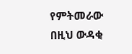የምትመራው በዚህ ውዳቂ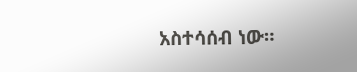አስተሳሰብ ነው።